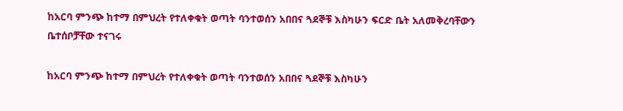ከአርባ ምንጭ ከተማ በምህረት የተለቀቁት ወጣት ባንተወሰን አበበና ጓደኞቹ እስካሁን ፍርድ ቤት አለመቅረባቸውን ቤተሰቦቻቸው ተናገሩ

ከአርባ ምንጭ ከተማ በምህረት የተለቀቁት ወጣት ባንተወሰን አበበና ጓደኞቹ እስካሁን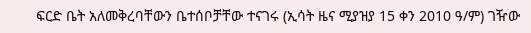ፍርድ ቤት አለመቅረባቸውን ቤተሰቦቻቸው ተናገሩ (ኢሳት ዜና ሚያዝያ 15 ቀን 2010 ዓ/ም) ገዥው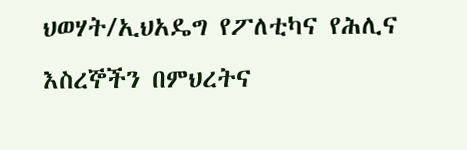ህወሃት/ኢህአዴግ የፖለቲካና የሕሊና እስረኞችን በምህረትና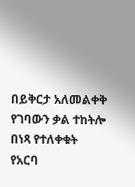በይቅርታ አለመልቀቅ የገባውን ቃል ተከትሎ በነጻ የተለቀቁት የአርባ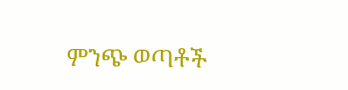ምንጭ ወጣቶች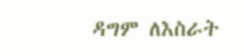ዳግም ለእስራት